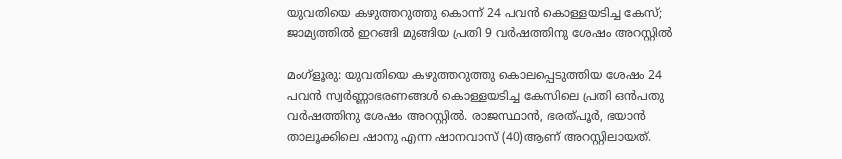യുവതിയെ കഴുത്തറുത്തു കൊന്ന് 24 പവന്‍ കൊള്ളയടിച്ച കേസ്; ജാമ്യത്തില്‍ ഇറങ്ങി മുങ്ങിയ പ്രതി 9 വര്‍ഷത്തിനു ശേഷം അറസ്റ്റില്‍

മംഗ്‌ളൂരു: യുവതിയെ കഴുത്തറുത്തു കൊലപ്പെടുത്തിയ ശേഷം 24 പവന്‍ സ്വര്‍ണ്ണാഭരണങ്ങള്‍ കൊള്ളയടിച്ച കേസിലെ പ്രതി ഒന്‍പതു വര്‍ഷത്തിനു ശേഷം അറസ്റ്റില്‍. രാജസ്ഥാന്‍, ഭരത്പൂര്‍, ഭയാന്‍ താലൂക്കിലെ ഷാനു എന്ന ഷാനവാസ് (40)ആണ് അറസ്റ്റിലായത്.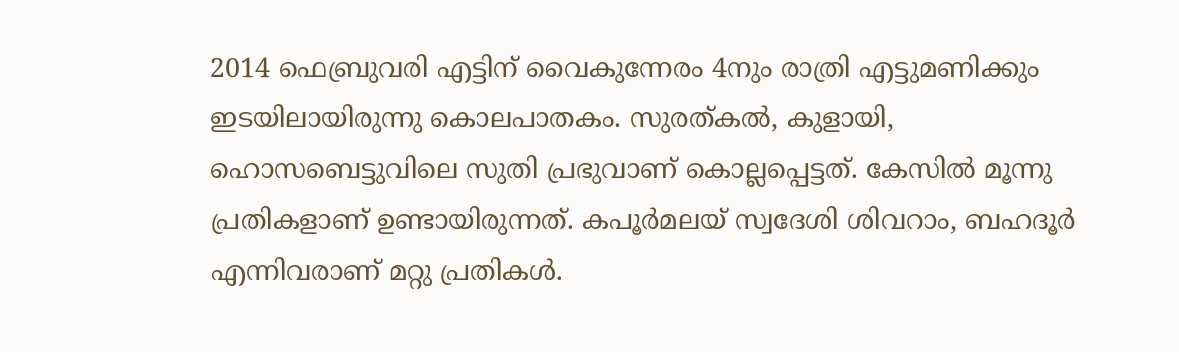2014 ഫെബ്രുവരി എട്ടിന് വൈകുന്നേരം 4നും രാത്രി എട്ടുമണിക്കും ഇടയിലായിരുന്നു കൊലപാതകം. സുരത്കല്‍, കുളായി, ഹൊസബെട്ടുവിലെ സുതി പ്രഭുവാണ് കൊല്ലപ്പെട്ടത്. കേസില്‍ മൂന്നു പ്രതികളാണ് ഉണ്ടായിരുന്നത്. കപൂര്‍മലയ് സ്വദേശി ശിവറാം, ബഹദൂര്‍ എന്നിവരാണ് മറ്റു പ്രതികള്‍.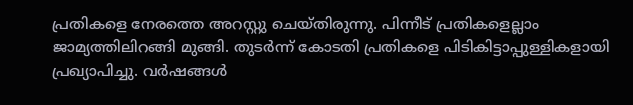പ്രതികളെ നേരത്തെ അറസ്റ്റു ചെയ്തിരുന്നു. പിന്നീട് പ്രതികളെല്ലാം ജാമ്യത്തിലിറങ്ങി മുങ്ങി. തുടര്‍ന്ന് കോടതി പ്രതികളെ പിടികിട്ടാപ്പുള്ളികളായി പ്രഖ്യാപിച്ചു. വര്‍ഷങ്ങള്‍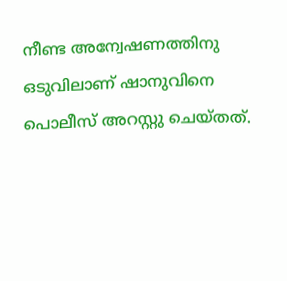നീണ്ട അന്വേഷണത്തിനു ഒടുവിലാണ് ഷാനുവിനെ പൊലീസ് അറസ്റ്റു ചെയ്തത്.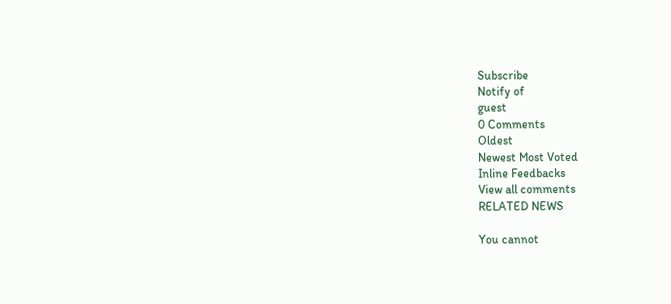Subscribe
Notify of
guest
0 Comments
Oldest
Newest Most Voted
Inline Feedbacks
View all comments
RELATED NEWS

You cannot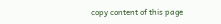copy content of this page